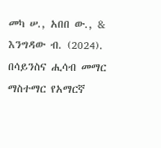መካ ሠ., አበበ ው., & እንግዳው ብ. (2024). በሳይንስና ሒሳብ መማር ማስተማር የአማርኛ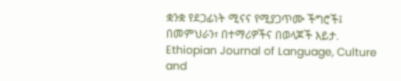ቋንቋ የደጋፊነት ሚናና የሚያጋጥሙ ችግሮች፤ በመምህራን፣ በተማሪዎችና በወላጆች እይታ. Ethiopian Journal of Language, Culture and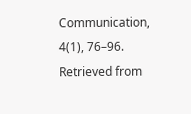Communication, 4(1), 76–96. Retrieved from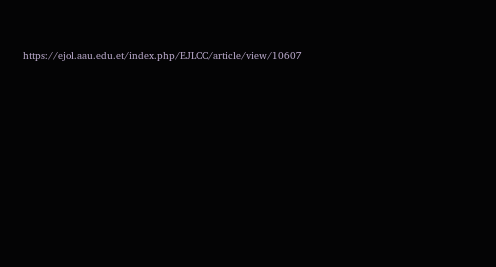https://ejol.aau.edu.et/index.php/EJLCC/article/view/10607